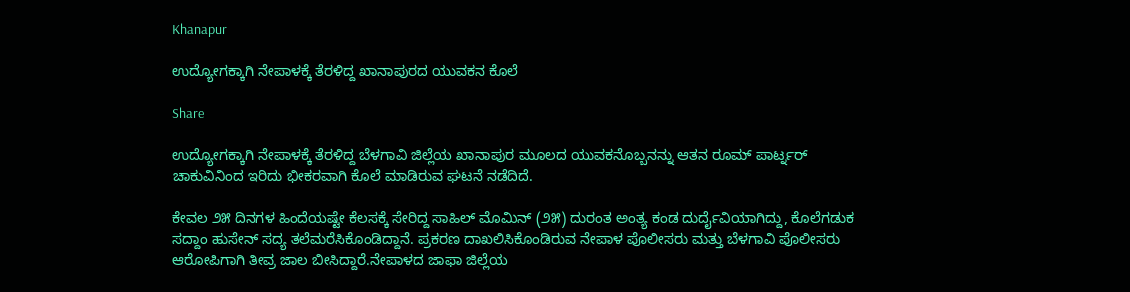Khanapur

ಉದ್ಯೋಗಕ್ಕಾಗಿ ನೇಪಾಳಕ್ಕೆ ತೆರಳಿದ್ದ ಖಾನಾಪುರದ ಯುವಕನ ಕೊಲೆ

Share

ಉದ್ಯೋಗಕ್ಕಾಗಿ ನೇಪಾಳಕ್ಕೆ ತೆರಳಿದ್ದ ಬೆಳಗಾವಿ ಜಿಲ್ಲೆಯ ಖಾನಾಪುರ ಮೂಲದ ಯುವಕನೊಬ್ಬನನ್ನು ಆತನ ರೂಮ್ ಪಾರ್ಟ್ನರ್ ಚಾಕುವಿನಿಂದ ಇರಿದು ಭೀಕರವಾಗಿ ಕೊಲೆ ಮಾಡಿರುವ ಘಟನೆ ನಡೆದಿದೆ.

ಕೇವಲ ೨೫ ದಿನಗಳ ಹಿಂದೆಯಷ್ಟೇ ಕೆಲಸಕ್ಕೆ ಸೇರಿದ್ದ ಸಾಹಿಲ್ ಮೊಮಿನ್ (೨೫) ದುರಂತ ಅಂತ್ಯ ಕಂಡ ದುರ್ದೈವಿಯಾಗಿದ್ದು, ಕೊಲೆಗಡುಕ ಸದ್ದಾಂ ಹುಸೇನ್ ಸದ್ಯ ತಲೆಮರೆಸಿಕೊಂಡಿದ್ದಾನೆ. ಪ್ರಕರಣ ದಾಖಲಿಸಿಕೊಂಡಿರುವ ನೇಪಾಳ ಪೊಲೀಸರು ಮತ್ತು ಬೆಳಗಾವಿ ಪೊಲೀಸರು ಆರೋಪಿಗಾಗಿ ತೀವ್ರ ಜಾಲ ಬೀಸಿದ್ದಾರೆ.ನೇಪಾಳದ ಜಾಫಾ ಜಿಲ್ಲೆಯ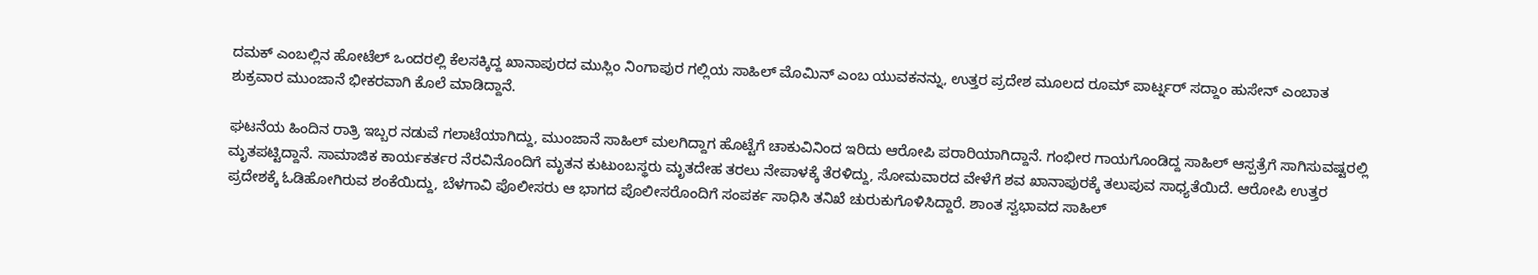ದಮಕ್ ಎಂಬಲ್ಲಿನ ಹೋಟೆಲ್‌ ಒಂದರಲ್ಲಿ ಕೆಲಸಕ್ಕಿದ್ದ ಖಾನಾಪುರದ ಮುಸ್ಲಿಂ ನಿಂಗಾಪುರ ಗಲ್ಲಿಯ ಸಾಹಿಲ್ ಮೊಮಿನ್ ಎಂಬ ಯುವಕನನ್ನು, ಉತ್ತರ ಪ್ರದೇಶ ಮೂಲದ ರೂಮ್ ಪಾರ್ಟ್ನರ್ ಸದ್ದಾಂ ಹುಸೇನ್ ಎಂಬಾತ ಶುಕ್ರವಾರ ಮುಂಜಾನೆ ಭೀಕರವಾಗಿ ಕೊಲೆ ಮಾಡಿದ್ದಾನೆ.

ಘಟನೆಯ ಹಿಂದಿನ ರಾತ್ರಿ ಇಬ್ಬರ ನಡುವೆ ಗಲಾಟೆಯಾಗಿದ್ದು, ಮುಂಜಾನೆ ಸಾಹಿಲ್ ಮಲಗಿದ್ದಾಗ ಹೊಟ್ಟೆಗೆ ಚಾಕುವಿನಿಂದ ಇರಿದು ಆರೋಪಿ ಪರಾರಿಯಾಗಿದ್ದಾನೆ. ಗಂಭೀರ ಗಾಯಗೊಂಡಿದ್ದ ಸಾಹಿಲ್ ಆಸ್ಪತ್ರೆಗೆ ಸಾಗಿಸುವಷ್ಟರಲ್ಲಿ ಮೃತಪಟ್ಟಿದ್ದಾನೆ. ಸಾಮಾಜಿಕ ಕಾರ್ಯಕರ್ತರ ನೆರವಿನೊಂದಿಗೆ ಮೃತನ ಕುಟುಂಬಸ್ಥರು ಮೃತದೇಹ ತರಲು ನೇಪಾಳಕ್ಕೆ ತೆರಳಿದ್ದು, ಸೋಮವಾರದ ವೇಳೆಗೆ ಶವ ಖಾನಾಪುರಕ್ಕೆ ತಲುಪುವ ಸಾಧ್ಯತೆಯಿದೆ. ಆರೋಪಿ ಉತ್ತರ ಪ್ರದೇಶಕ್ಕೆ ಓಡಿಹೋಗಿರುವ ಶಂಕೆಯಿದ್ದು, ಬೆಳಗಾವಿ ಪೊಲೀಸರು ಆ ಭಾಗದ ಪೊಲೀಸರೊಂದಿಗೆ ಸಂಪರ್ಕ ಸಾಧಿಸಿ ತನಿಖೆ ಚುರುಕುಗೊಳಿಸಿದ್ದಾರೆ. ಶಾಂತ ಸ್ವಭಾವದ ಸಾಹಿಲ್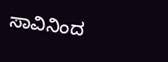ಸಾವಿನಿಂದ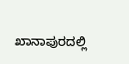ಖಾನಾಪುರದಲ್ಲಿ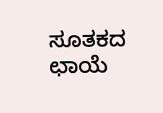ಸೂತಕದ ಛಾಯೆ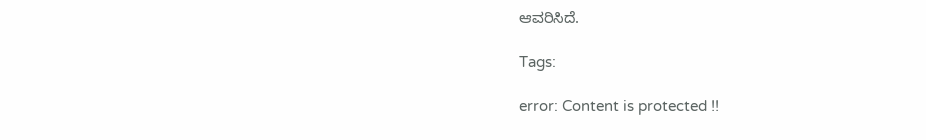ಆವರಿಸಿದೆ.

Tags:

error: Content is protected !!